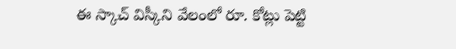ఈ స్కాచ్ విస్కీని వేలంలో రూ. కోట్లు పెట్టి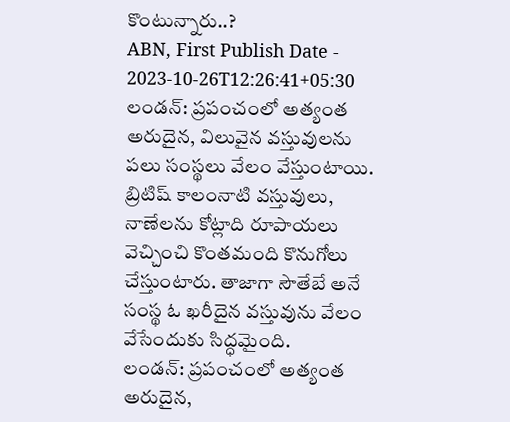కొంటున్నారు..?
ABN, First Publish Date - 2023-10-26T12:26:41+05:30
లండన్: ప్రపంచంలో అత్యంత అరుదైన, విలువైన వస్తువులను పలు సంస్థలు వేలం వేస్తుంటాయి. బ్రిటిష్ కాలంనాటి వస్తువులు, నాణేలను కోట్లాది రూపాయలు వెచ్చించి కొంతమంది కొనుగోలు చేస్తుంటారు. తాజాగా సౌతేబే అనే సంస్థ ఓ ఖరీదైన వస్తువును వేలం వేసేందుకు సిద్ధమైంది.
లండన్: ప్రపంచంలో అత్యంత అరుదైన,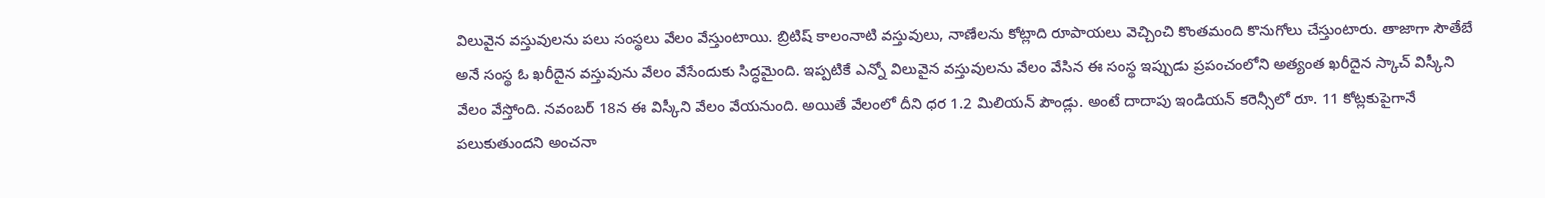విలువైన వస్తువులను పలు సంస్థలు వేలం వేస్తుంటాయి. బ్రిటిష్ కాలంనాటి వస్తువులు, నాణేలను కోట్లాది రూపాయలు వెచ్చించి కొంతమంది కొనుగోలు చేస్తుంటారు. తాజాగా సౌతేబే అనే సంస్థ ఓ ఖరీదైన వస్తువును వేలం వేసేందుకు సిద్ధమైంది. ఇప్పటికే ఎన్నో విలువైన వస్తువులను వేలం వేసిన ఈ సంస్థ ఇప్పుడు ప్రపంచంలోని అత్యంత ఖరీదైన స్కాచ్ విస్కీని వేలం వేస్తోంది. నవంబర్ 18న ఈ విస్కీని వేలం వేయనుంది. అయితే వేలంలో దీని ధర 1.2 మిలియన్ పౌండ్లు. అంటే దాదాపు ఇండియన్ కరెన్సీలో రూ. 11 కోట్లకుపైగానే పలుకుతుందని అంచనా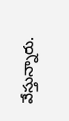వేస్తున్నారు.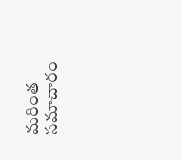మరింత సమాచారం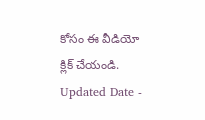కోసం ఈ వీడియో క్లిక్ చేయండి.
Updated Date -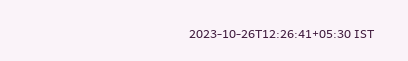2023-10-26T12:26:41+05:30 IST